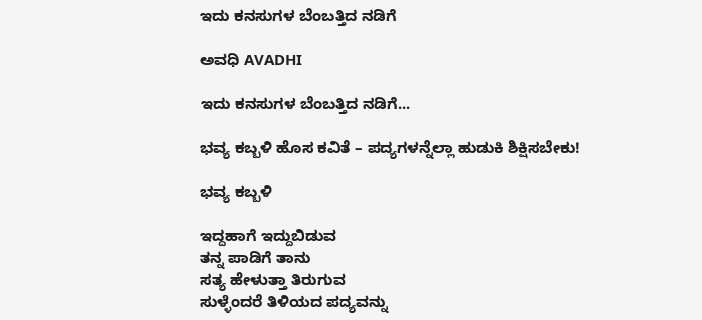ಇದು ಕನಸುಗಳ ಬೆಂಬತ್ತಿದ ನಡಿಗೆ‍

ಅವಧಿ AVADHI

ಇದು ಕನಸುಗಳ ಬೆಂಬತ್ತಿದ ನಡಿಗೆ...

ಭವ್ಯ ಕಬ್ಬಳಿ ಹೊಸ ಕವಿತೆ – ಪದ್ಯಗಳನ್ನೆಲ್ಲಾ ಹುಡುಕಿ ಶಿಕ್ಷಿಸಬೇಕು!

ಭವ್ಯ ಕಬ್ಬಳಿ

ಇದ್ದಹಾಗೆ ಇದ್ದುಬಿಡುವ
ತನ್ನ ಪಾಡಿಗೆ ತಾನು
ಸತ್ಯ ಹೇಳುತ್ತಾ ತಿರುಗುವ
ಸುಳ್ಳೆಂದರೆ ತಿಳಿಯದ ಪದ್ಯವನ್ನು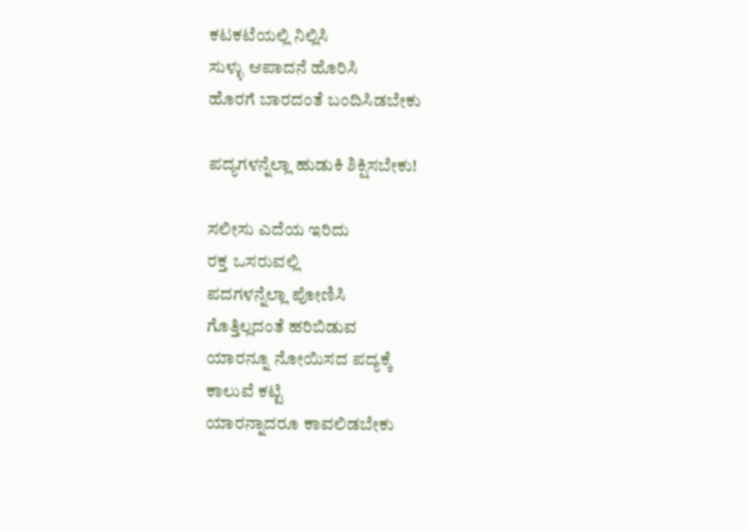ಕಟಕಟೆಯಲ್ಲಿ ನಿಲ್ಲಿಸಿ
ಸುಳ್ಳು ಆಪಾದನೆ ಹೊರಿಸಿ
ಹೊರಗೆ ಬಾರದಂತೆ ಬಂದಿಸಿಡಬೇಕು

ಪದ್ಯಗಳನ್ನೆಲ್ಲಾ ಹುಡುಕಿ ಶಿಕ್ಷಿಸಬೇಕು!

ಸಲೀಸು ಎದೆಯ ಇರಿದು
ರಕ್ತ ಒಸರುವಲ್ಲಿ
ಪದಗಳನ್ನೆಲ್ಲಾ ಪೋಣಿಸಿ
ಗೊತ್ತಿಲ್ಲದಂತೆ ಹರಿಬಿಡುವ
ಯಾರನ್ನೂ ನೋಯಿಸದ ಪದ್ಯಕ್ಕೆ
ಕಾಲುವೆ ಕಟ್ಟಿ
ಯಾರನ್ನಾದರೂ ಕಾವಲಿಡಬೇಕು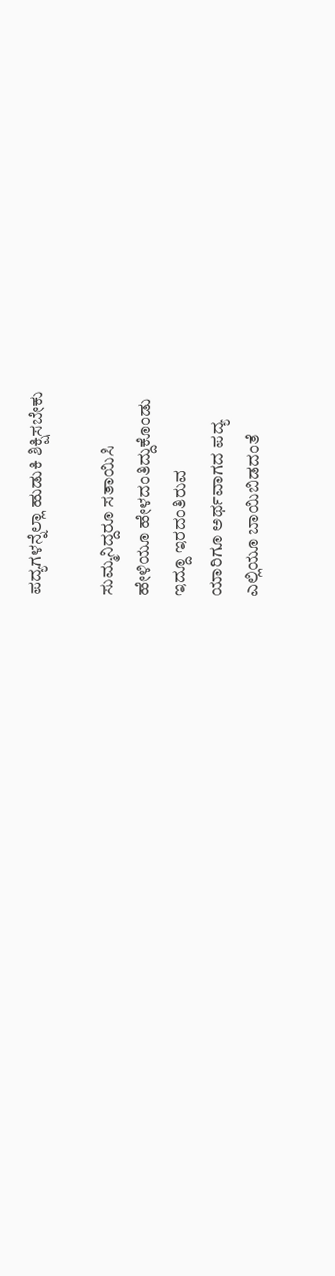ಪದ್ಯಗಳನ್ನೆಲ್ಲಾ ಹುಡುಕಿ ಶಿಕ್ಷಿಸಬೇಕು

ಸುಮ್ಮನಿದ್ದರೂ ಸತಾಯಿಸಿ
ಹೇಳಿಯೂ ಹೇಳದಂತಿದ್ದುಕೊಂಡು
ಇದ್ದೂ ಇರದಂತಿರುವ
ಯಾರಿಗೂ ಅರ್ಥವಾಗದ ಪದ್ಯ
ಎಲ್ಲಿಯೂ ಬಾಯಿಬಿಡದಂತೆ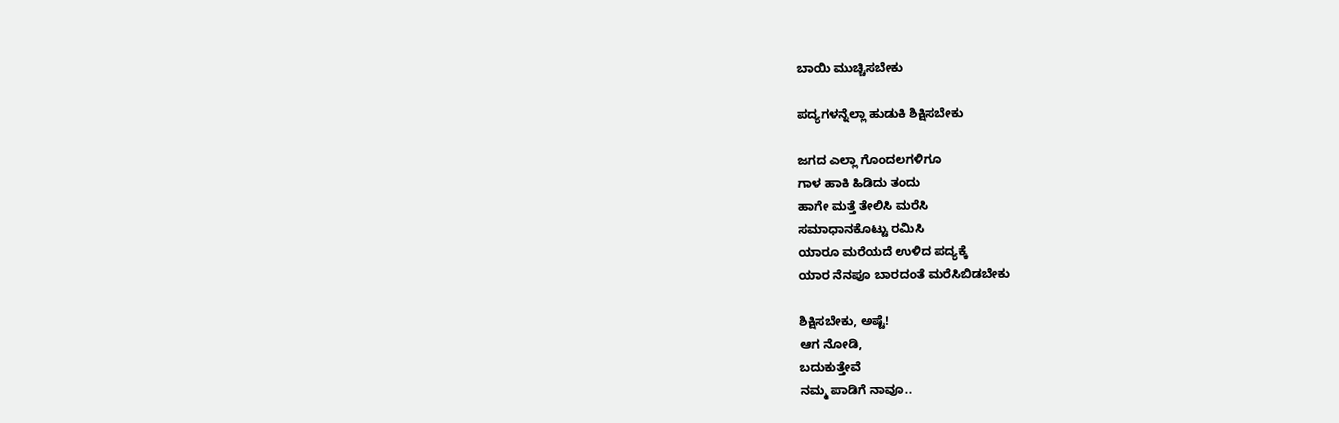ಬಾಯಿ ಮುಚ್ಚಿಸಬೇಕು

ಪದ್ಯಗಳನ್ನೆಲ್ಲಾ ಹುಡುಕಿ ಶಿಕ್ಷಿಸಬೇಕು

ಜಗದ ಎಲ್ಲಾ ಗೊಂದಲಗಳಿಗೂ
ಗಾಳ ಹಾಕಿ ಹಿಡಿದು ತಂದು
ಹಾಗೇ ಮತ್ತೆ ತೇಲಿಸಿ ಮರೆಸಿ
ಸಮಾಧಾನಕೊಟ್ಟು ರಮಿಸಿ
ಯಾರೂ ಮರೆಯದೆ ಉಳಿದ ಪದ್ಯಕ್ಕೆ
ಯಾರ ನೆನಪೂ ಬಾರದಂತೆ ಮರೆಸಿಬಿಡಬೇಕು

ಶಿಕ್ಷಿಸಬೇಕು, ಅಷ್ಟೆ!
ಆಗ ನೋಡಿ,
ಬದುಕುತ್ತೇವೆ
ನಮ್ಮ ಪಾಡಿಗೆ ನಾವೂ..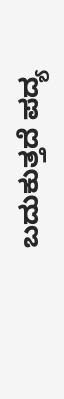ಬದುಕುತ್ತದೆ ಪದ್ಯ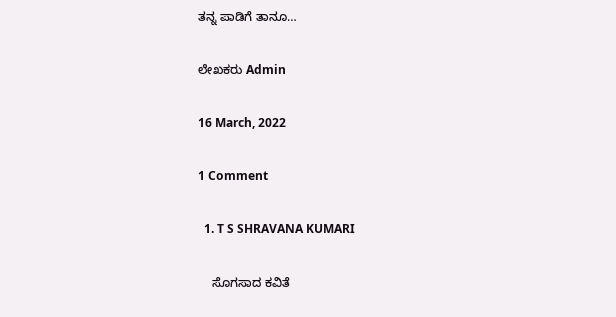ತನ್ನ ಪಾಡಿಗೆ ತಾನೂ…

ಲೇಖಕರು Admin

16 March, 2022

1 Comment

  1. T S SHRAVANA KUMARI

    ಸೊಗಸಾದ ಕವಿತೆ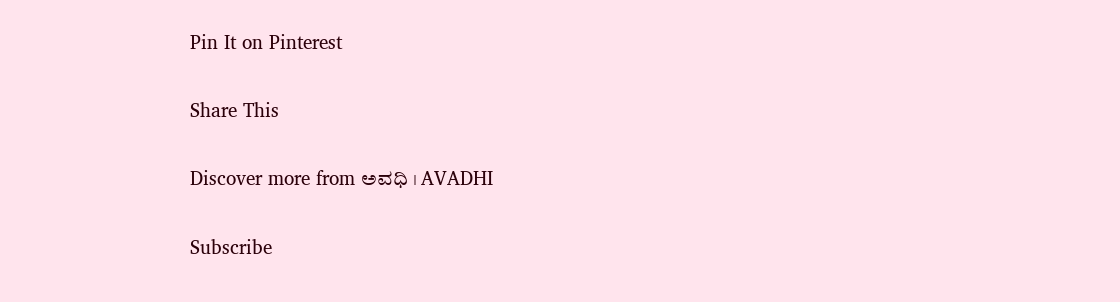Pin It on Pinterest

Share This

Discover more from ಅವಧಿ । AVADHI

Subscribe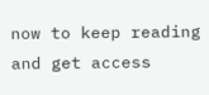now to keep reading and get access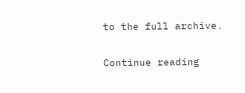to the full archive.

Continue reading